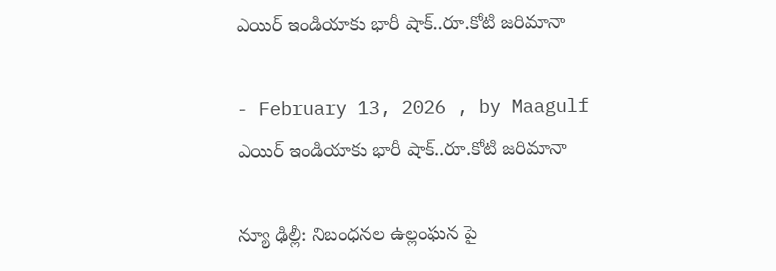ఎయిర్ ఇండియాకు భారీ షాక్..రూ.కోటి జరిమానా

- February 13, 2026 , by Maagulf
ఎయిర్ ఇండియాకు భారీ షాక్..రూ.కోటి జరిమానా

న్యూ ఢిల్లీ: నిబంధనల ఉల్లంఘన పై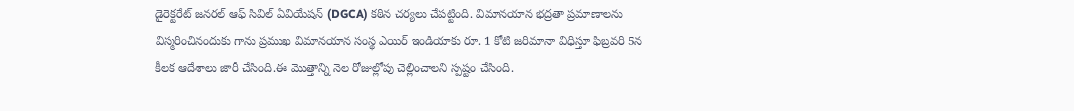డైరెక్టరేట్ జనరల్ ఆఫ్ సివిల్ ఏవియేషన్ (DGCA) కఠిన చర్యలు చేపట్టింది. విమానయాన భద్రతా ప్రమాణాలను విస్మరించినందుకు గాను ప్రముఖ విమానయాన సంస్థ ఎయిర్ ఇండియాకు రూ. 1 కోటి జరిమానా విధిస్తూ ఫిబ్రవరి 5న కీలక ఆదేశాలు జారీ చేసింది.ఈ మొత్తాన్ని నెల రోజుల్లోపు చెల్లించాలని స్పష్టం చేసింది.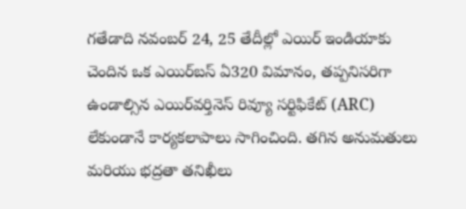గతేడాది నవంబర్ 24, 25 తేదీల్లో ఎయిర్ ఇండియాకు చెందిన ఒక ఎయిర్‌బస్ ఏ320 విమానం, తప్పనిసరిగా ఉండాల్సిన ఎయిర్‌వర్తినెస్ రివ్యూ సర్టిఫికేట్ (ARC) లేకుండానే కార్యకలాపాలు సాగించింది. తగిన అనుమతులు మరియు భద్రతా తనిఖీలు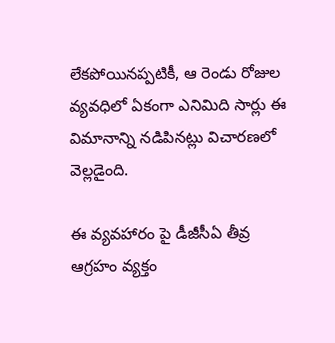లేకపోయినప్పటికీ, ఆ రెండు రోజుల వ్యవధిలో ఏకంగా ఎనిమిది సార్లు ఈ విమానాన్ని నడిపినట్లు విచారణలో వెల్లడైంది.

ఈ వ్యవహారం పై డీజీసీఏ తీవ్ర ఆగ్రహం వ్యక్తం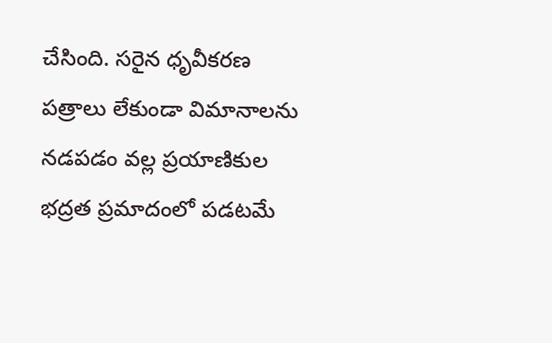చేసింది. సరైన ధృవీకరణ పత్రాలు లేకుండా విమానాలను నడపడం వల్ల ప్రయాణికుల భద్రత ప్రమాదంలో పడటమే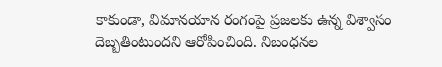కాకుండా, విమానయాన రంగంపై ప్రజలకు ఉన్న విశ్వాసం దెబ్బతింటుందని ఆరోపించింది. నిబంధనల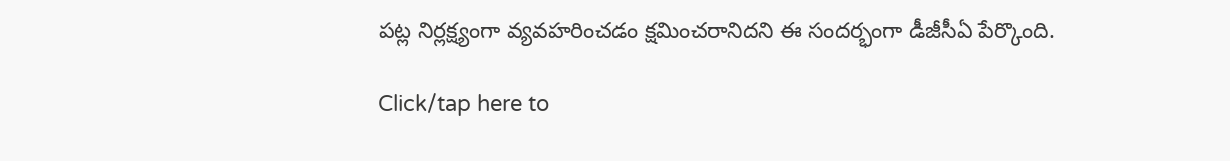పట్ల నిర్లక్ష్యంగా వ్యవహరించడం క్షమించరానిదని ఈ సందర్భంగా డీజీసీఏ పేర్కొంది.

Click/tap here to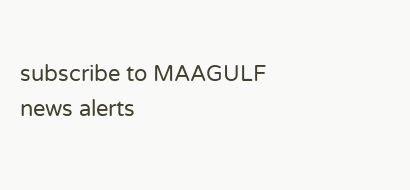subscribe to MAAGULF news alerts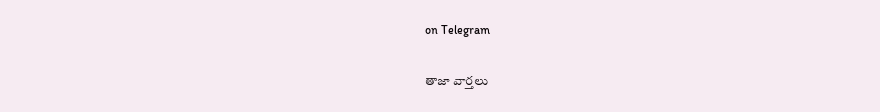on Telegram

తాజా వార్తలు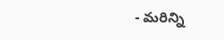- మరిన్ని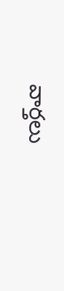వార్తలు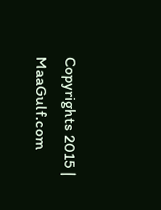Copyrights 2015 | MaaGulf.com